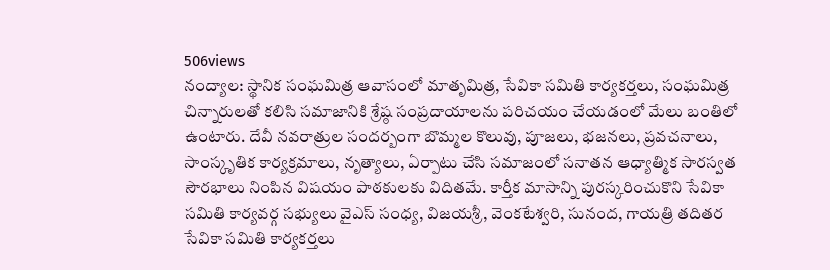506views
నంద్యాల: స్థానిక సంఘమిత్ర ఆవాసంలో మాతృమిత్ర, సేవికా సమితి కార్యకర్తలు, సంఘమిత్ర చిన్నారులతో కలిసి సమాజానికి శ్రేష్ఠ సంప్రదాయాలను పరిచయం చేయడంలో మేలు బంతిలో ఉంటారు. దేవీ నవరాత్రుల సందర్బంగా బొమ్మల కొలువు, పూజలు, భజనలు, ప్రవచనాలు, సాంస్కృతిక కార్యక్రమాలు, నృత్యాలు, ఏర్పాటు చేసి సమాజంలో సనాతన ఆధ్యాత్మిక సారస్వత సౌరభాలు నింపిన విషయం పాఠకులకు విదితమే. కార్తీక మాసాన్ని పురస్కరించుకొని సేవికా సమితి కార్యవర్గ సభ్యులు వైఎస్ సంధ్య, విజయశ్రీ, వెంకటేశ్వరి, సునంద, గాయత్రి తదితర సేవికా సమితి కార్యకర్తలు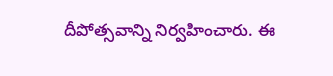దీపోత్సవాన్ని నిర్వహించారు. ఈ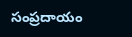సంప్రదాయం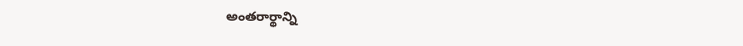అంతరార్థాన్ని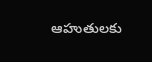ఆహుతులకు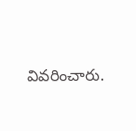వివరించారు.